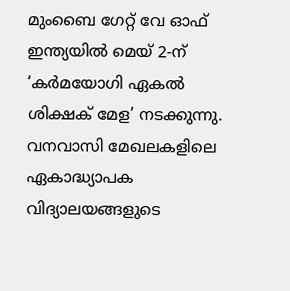മുംബൈ ഗേറ്റ് വേ ഓഫ് ഇന്ത്യയിൽ മെയ് 2-ന് ‘കര്‍മയോഗി ഏകല്‍ ശിക്ഷക് മേള’ നടക്കുന്നു. വനവാസി മേഖലകളിലെ ഏകാദ്ധ്യാപക വിദ്യാലയങ്ങളുടെ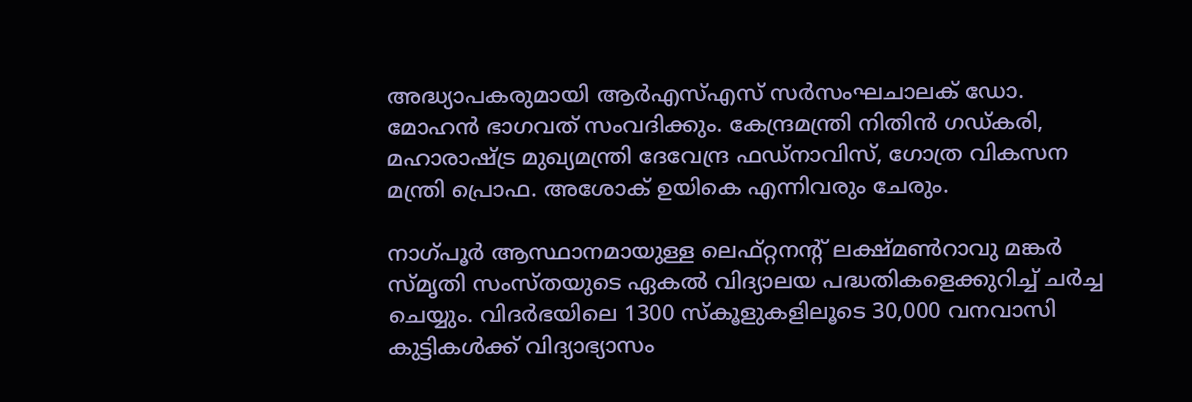അദ്ധ്യാപകരുമായി ആർഎസ്എസ് സര്‍സംഘചാലക് ഡോ. മോഹൻ ഭാഗവത് സംവദിക്കും. കേന്ദ്രമന്ത്രി നിതിൻ ഗഡ്കരി, മഹാരാഷ്‌ട്ര മുഖ്യമന്ത്രി ദേവേന്ദ്ര ഫഡ്നാവിസ്, ഗോത്ര വികസന മന്ത്രി പ്രൊഫ. അശോക് ഉയികെ എന്നിവരും ചേരും.

നാഗ്പൂര്‍ ആസ്ഥാനമായുള്ള ലെഫ്റ്റനന്റ് ലക്ഷ്മണ്‍റാവു മങ്കർ സ്മൃതി സംസ്തയുടെ ഏകല്‍ വിദ്യാലയ പദ്ധതികളെക്കുറിച്ച് ചർച്ച ചെയ്യും. വിദര്‍ഭയിലെ 1300 സ്‌കൂളുകളിലൂടെ 30,000 വനവാസി കുട്ടികൾക്ക് വിദ്യാഭ്യാസം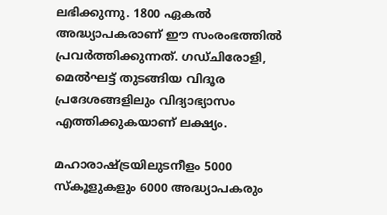ലഭിക്കുന്നു. 1800 ഏകല്‍ അദ്ധ്യാപകരാണ് ഈ സംരംഭത്തിൽ പ്രവർത്തിക്കുന്നത്. ഗഡ്ചിരോളി, മെല്‍ഘട്ട് തുടങ്ങിയ വിദൂര പ്രദേശങ്ങളിലും വിദ്യാഭ്യാസം എത്തിക്കുകയാണ് ലക്ഷ്യം.

മഹാരാഷ്‌ട്രയിലുടനീളം 5000 സ്‌കൂളുകളും 6000 അദ്ധ്യാപകരും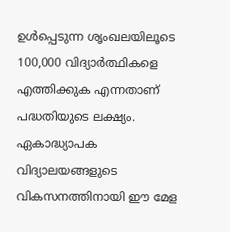ഉൾപ്പെടുന്ന ശൃംഖലയിലൂടെ 100,000 വിദ്യാർത്ഥികളെ എത്തിക്കുക എന്നതാണ് പദ്ധതിയുടെ ലക്ഷ്യം. ഏകാദ്ധ്യാപക വിദ്യാലയങ്ങളുടെ വികസനത്തിനായി ഈ മേള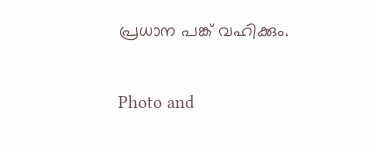പ്രധാന പങ്ക് വഹിക്കും.

Photo and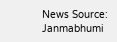News Source: Janmabhumi